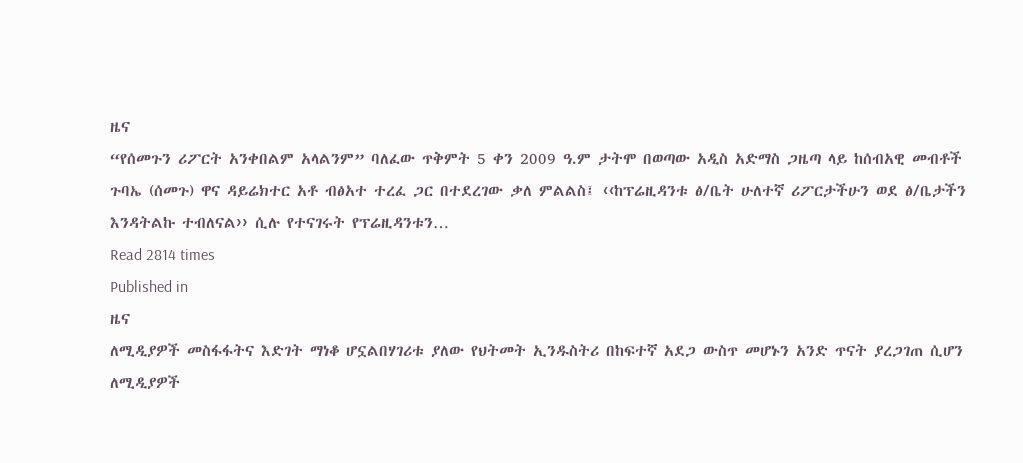ዜና
“የሰመጉን ሪፖርት አንቀበልም አላልንም” ባለፈው ጥቅምት 5 ቀን 2009 ዓ.ም ታትሞ በወጣው አዲስ አድማስ ጋዜጣ ላይ ከሰብአዊ መብቶች ጉባኤ (ሰመጉ) ዋና ዳይሬክተር አቶ ብፅአተ ተረፈ ጋር በተደረገው ቃለ ምልልስ፤ ‹‹ከፕሬዚዳንቱ ፅ/ቤት ሁለተኛ ሪፖርታችሁን ወደ ፅ/ቤታችን እንዳትልኩ ተብለናል›› ሲሉ የተናገሩት የፕሬዚዳንቱን…
Read 2814 times
Published in
ዜና
ለሚዲያዎች መስፋፋትና እድገት ማነቆ ሆኗልበሃገሪቱ ያለው የህትመት ኢንዱስትሪ በከፍተኛ አደጋ ውስጥ መሆኑን አንድ ጥናት ያረጋገጠ ሲሆን ለሚዲያዎች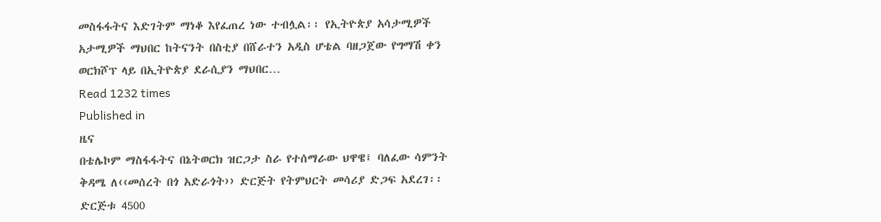መስፋፋትና እድገትም ማነቆ እየፈጠረ ነው ተብሏል፡፡ የኢትዮጵያ አሳታሚዎች አታሚዎች ማህበር ከትናንት በስቲያ በሸራተን አዲስ ሆቴል ባዘጋጀው የግማሽ ቀን ወርክሾፕ ላይ በኢትዮጵያ ደራሲያን ማህበር…
Read 1232 times
Published in
ዜና
በቴሌኮም ማስፋፋትና በኔትወርክ ዝርጋታ ስራ የተሰማራው ህዋዌ፤ ባለፈው ሳምንት ቅዳሜ ለ‹‹መሰረት በጎ አድራጎት›› ድርጅት የትምህርት መሳሪያ ድጋፍ አደረገ፡፡ ድርጅቱ 4500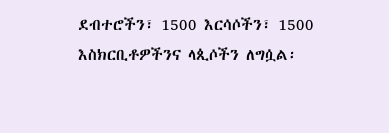ደብተሮችን፣ 1500 እርሳሶችን፣ 1500 እስክርቢቶዎችንና ላጲሶችን ለግሷል፡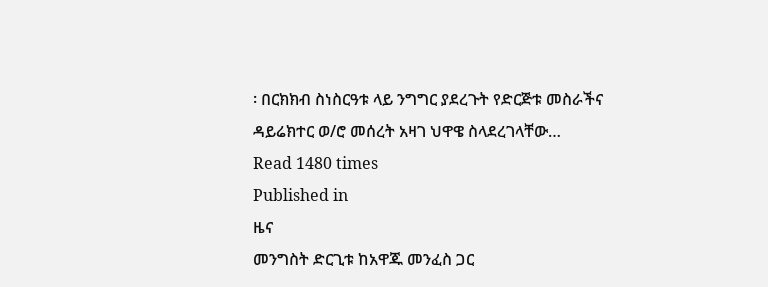፡ በርክክብ ስነስርዓቱ ላይ ንግግር ያደረጉት የድርጅቱ መስራችና ዳይሬክተር ወ/ሮ መሰረት አዛገ ህዋዌ ስላደረገላቸው…
Read 1480 times
Published in
ዜና
መንግስት ድርጊቱ ከአዋጁ መንፈስ ጋር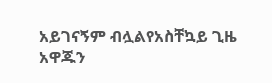አይገናኝም ብሏልየአስቸኳይ ጊዜ አዋጁን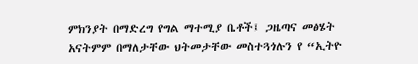ምክንያት በማድረግ የግል ማተሚያ ቤቶች፤ ጋዜጣና መፅሄት አናትምም በማለታቸው ህትመታቸው መስተጓጎሉን የ “ኢትዮ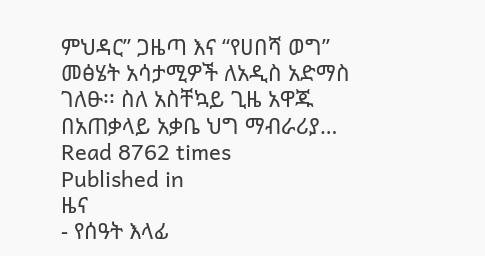ምህዳር” ጋዜጣ እና “የሀበሻ ወግ” መፅሄት አሳታሚዎች ለአዲስ አድማስ ገለፁ፡፡ ስለ አስቸኳይ ጊዜ አዋጁ በአጠቃላይ አቃቤ ህግ ማብራሪያ…
Read 8762 times
Published in
ዜና
- የሰዓት እላፊ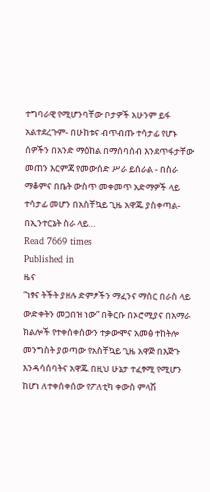ተግባራዊ የሚሆንባቸው ቦታዎች አሁንም ይፋ አልተደረጉም- በሁከቱና ብጥብጡ ተሳታፊ የሆኑ ሰዎችን በአንድ ማዕከል በማሰባሰብ እንደጥፋታቸው መጠን እርምጃ የመውሰድ ሥራ ይሰራል - በስራ ማቆምና በቤት ውስጥ መቀመጥ አድማዎች ላይ ተሳታፊ መሆን በአስቸኳይ ጊዜ አዋጁ ያስቀጣል- በኢንተርኔት ስራ ላይ…
Read 7669 times
Published in
ዜና
“ነፃና ትችት ያዘሉ ድምፆችን ማፈንና ማሰር በራስ ላይ ውድቀትን መጋበዝ ነው” በቅርቡ በኦሮሚያና በአማራ ክልሎች የተቀሰቀሰውን ተቃውሞና አመፅ ተከትሎ መንግስት ያወጣው የአስቸኳይ ጊዜ አዋጅ በእጅጉ እንዳሳሰባትና አዋጁ በዚህ ሁኔታ ተፈፃሚ የሚሆን ከሆነ ለተቀሰቀሰው የፖለቲካ ቀውስ ምላሽ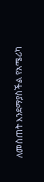ለመስጠት እንደማያስችል የአሜሪካ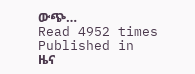ውጭ…
Read 4952 times
Published in
ዜና